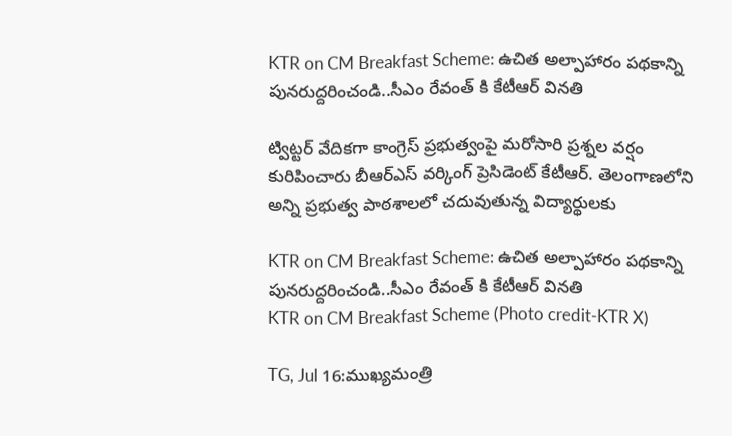KTR on CM Breakfast Scheme: ఉచిత అల్పాహారం పథకాన్ని పునరుద్దరించండి..సీఎం రేవంత్ కి కేటీఆర్ వినతి

ట్విట్టర్ వేదికగా కాంగ్రెస్ ప్రభుత్వంపై మరోసారి ప్రశ్నల వర్షం కురిపించారు బీఆర్ఎస్ వర్కింగ్ ప్రెసిడెంట్ కేటీఆర్. తెలంగాణలోని అన్ని ప్రభుత్వ పాఠశాలలో చదువుతున్న విద్యార్థులకు

KTR on CM Breakfast Scheme: ఉచిత అల్పాహారం పథకాన్ని పునరుద్దరించండి..సీఎం రేవంత్ కి కేటీఆర్ వినతి
KTR on CM Breakfast Scheme (Photo credit-KTR X)

TG, Jul 16:ముఖ్యమంత్రి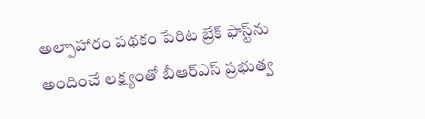అల్పాహారం పథకం పేరిట బ్రేక్ ఫాస్ట్‌ను అందించే లక్ష్యంతో బీఆర్ఎస్ ప్రభుత్వ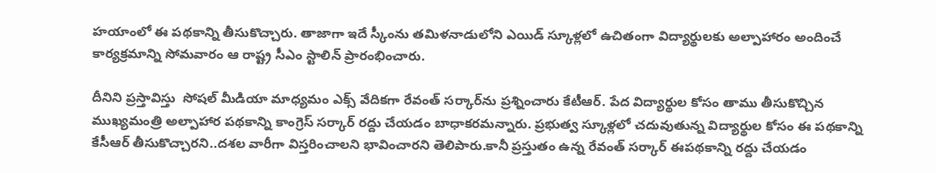హయాంలో ఈ పథకాన్ని తీసుకొచ్చారు. తాజాగా ఇదే స్కీంను తమిళనాడులోని ఎయిడ్ స్కూళ్లలో ఉచితంగా విద్యార్థులకు అల్పాహారం అందించే కార్యక్రమాన్ని సోమవారం ఆ రాష్ట్ర సీఎం స్టాలిన్ ప్రారంభించారు.

దీనిని ప్రస్తావిస్తు  సోషల్ మీడియా మాధ్యమం ఎక్స్ వేదికగా రేవంత్ సర్కార్‌ను ప్రశ్నించారు కేటీఆర్. పేద విద్యార్థుల కోసం తాము తీసుకొచ్చిన ముఖ్యమంత్రి అల్పాహార పథకాన్ని కాంగ్రెస్ సర్కార్ రద్దు చేయడం బాధాకరమన్నారు. ప్రభుత్వ స్కూళ్లలో చదువుతున్న విద్యార్థుల కోసం ఈ పథకాన్ని కేసీఆర్ తీసుకొచ్చారని..దశల వారీగా విస్తరించాలని భావించారని తెలిపారు.కానీ ప్రస్తుతం ఉన్న రేవంత్ సర్కార్ ఈపథకాన్ని రద్దు చేయడం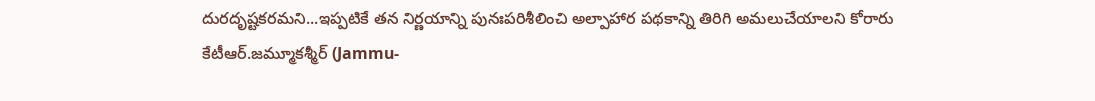దురదృష్టకరమని...ఇప్పటికే తన నిర్ణయాన్ని పునఃపరిశీలించి అల్పాహార పథకాన్ని తిరిగి అమలుచేయాలని కోరారు కేటీఆర్.జమ్మూకశ్మీర్ (Jammu-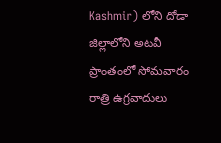Kashmir) లోని దోడా జిల్లాలోని అటవీ ప్రాంతంలో సోమవారం రాత్రి ఉగ్రవాదులు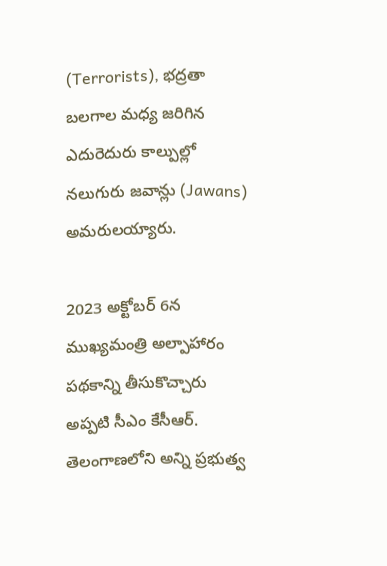(Terrorists), భద్రతా బలగాల మధ్య జరిగిన ఎదురెదురు కాల్పుల్లో నలుగురు జవాన్లు (Jawans) అమరులయ్యారు.

2023 అక్టోబర్ 6న ముఖ్యమంత్రి అల్పాహారం పథకాన్ని తీసుకొచ్చారు అప్పటి సీఎం కేసీఆర్. తెలంగాణలోని అన్ని ప్రభుత్వ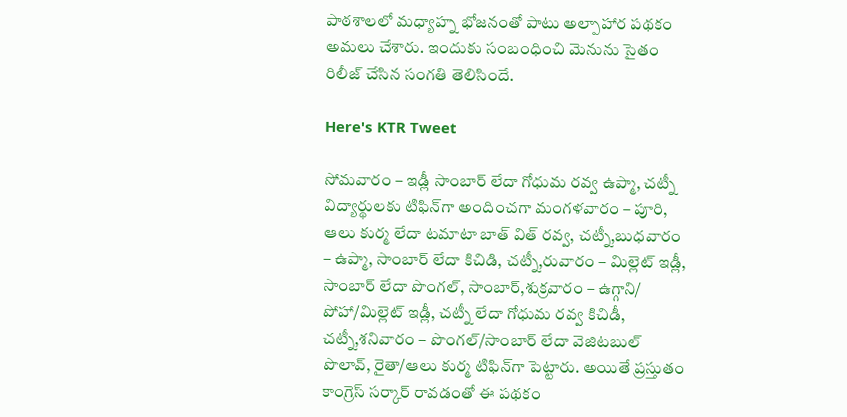పాఠశాలలో మధ్యాహ్న భోజనంతో పాటు అల్పాహార పథకం అమలు చేశారు. ఇందుకు సంబంధించి మెనును సైతం రిలీజ్ చేసిన సంగతి తెలిసిందే.

Here's KTR Tweet

సోమ‌వారం – ఇడ్లీ సాంబార్ లేదా గోధుమ ర‌వ్వ ఉప్మా, చ‌ట్నీ విద్యార్థులకు టిఫిన్‌గా అందించగా మంగ‌ళ‌వారం – పూరి, ఆలు కుర్మ లేదా ట‌మాటా బాత్ విత్ ర‌వ్వ‌, చ‌ట్నీ,బుధ‌వారం – ఉప్మా, సాంబార్ లేదా కిచిడి, చ‌ట్నీ,రువారం – మిల్లెట్ ఇడ్లీ, సాంబార్ లేదా పొంగ‌ల్, సాంబార్,శుక్ర‌వారం – ఉగ్గాని/ పోహా/మిల్లెట్ ఇడ్లీ, చ‌ట్నీ లేదా గోధుమ ర‌వ్వ కిచిడీ, చ‌ట్నీ,శ‌నివారం – పొంగ‌ల్/సాంబార్ లేదా వెజిట‌బుల్ పొలావ్, రైతా/ఆలు కుర్మ‌ టిఫిన్‌గా పెట్టారు. అయితే ప్రస్తుతం కాంగ్రెస్ సర్కార్ రావడంతో ఈ పథకం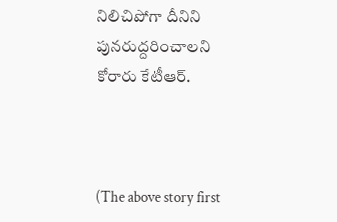నిలిచిపోగా దీనిని పునరుద్దరించాలని కోరారు కేటీఆర్.



(The above story first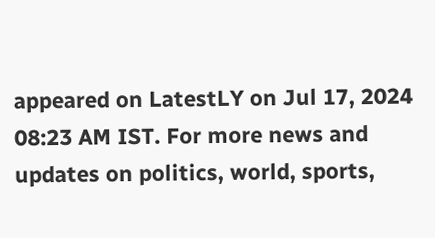appeared on LatestLY on Jul 17, 2024 08:23 AM IST. For more news and updates on politics, world, sports,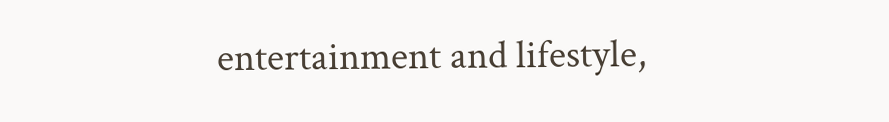entertainment and lifestyle,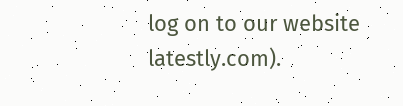log on to our website latestly.com).